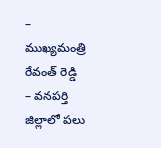– ముఖ్యమంత్రి రేవంత్ రెడ్డి
– వనపర్తి జిల్లాలో పలు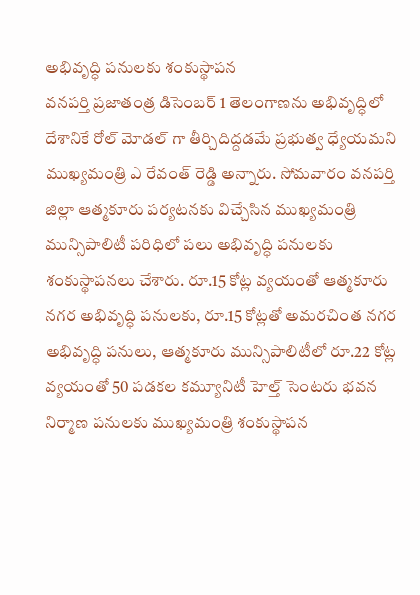అభివృద్ధి పనులకు శంకుస్థాపన
వనపర్తి ప్రజాతంత్ర డిసెంబర్ 1 తెలంగాణను అభివృద్ధిలో దేశానికే రోల్ మోడల్ గా తీర్చిదిద్దడమే ప్రభుత్వ ధ్యేయమని ముఖ్యమంత్రి ఎ రేవంత్ రెడ్డి అన్నారు. సోమవారం వనపర్తి జిల్లా ఆత్మకూరు పర్యటనకు విచ్చేసిన ముఖ్యమంత్రి మున్సిపాలిటీ పరిధిలో పలు అభివృద్ధి పనులకు శంకుస్థాపనలు చేశారు. రూ.15 కోట్ల వ్యయంతో ఆత్మకూరు నగర అభివృద్ధి పనులకు, రూ.15 కోట్లతో అమరచింత నగర అభివృద్ధి పనులు, ఆత్మకూరు మున్సిపాలిటీలో రూ.22 కోట్ల వ్యయంతో 50 పడకల కమ్యూనిటీ హెల్త్ సెంటరు భవన నిర్మాణ పనులకు ముఖ్యమంత్రి శంకుస్థాపన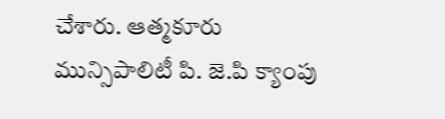చేశారు. ఆత్మకూరు మున్సిపాలిటీ పి. జె.పి క్యాంపు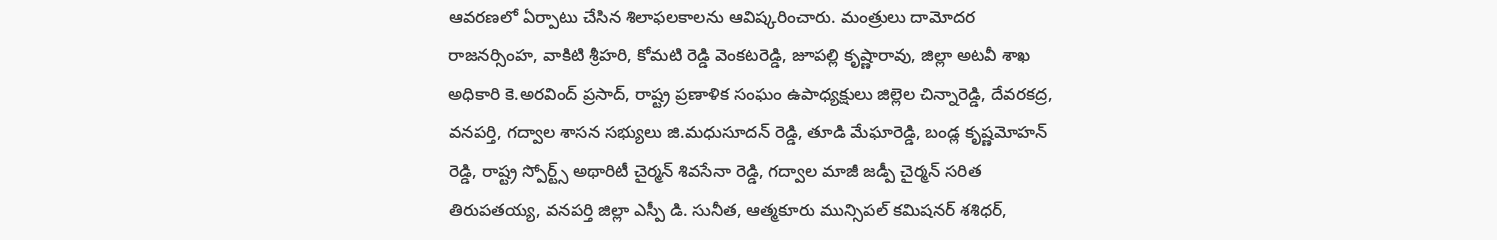ఆవరణలో ఏర్పాటు చేసిన శిలాఫలకాలను ఆవిష్కరించారు. మంత్రులు దామోదర రాజనర్సింహ, వాకిటి శ్రీహరి, కోమటి రెడ్డి వెంకటరెడ్డి, జూపల్లి కృష్ణారావు, జిల్లా అటవీ శాఖ అధికారి కె.అరవింద్ ప్రసాద్, రాష్ట్ర ప్రణాళిక సంఘం ఉపాధ్యక్షులు జిల్లెల చిన్నారెడ్డి, దేవరకద్ర, వనపర్తి, గద్వాల శాసన సభ్యులు జి.మధుసూదన్ రెడ్డి, తూడి మేఘారెడ్డి, బండ్ల కృష్ణమోహన్ రెడ్డి, రాష్ట్ర స్పోర్ట్స్ అథారిటీ చైర్మన్ శివసేనా రెడ్డి, గద్వాల మాజీ జడ్పీ చైర్మన్ సరిత తిరుపతయ్య, వనపర్తి జిల్లా ఎస్పీ డి. సునీత, ఆత్మకూరు మున్సిపల్ కమిషనర్ శశిధర్,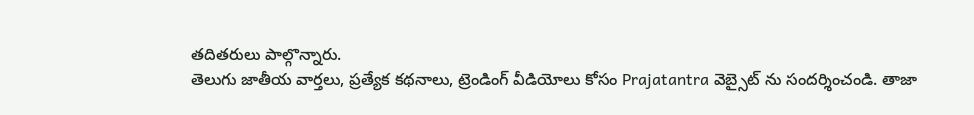తదితరులు పాల్గొన్నారు.
తెలుగు జాతీయ వార్తలు, ప్రత్యేక కథనాలు, ట్రెండింగ్ వీడియోలు కోసం Prajatantra వెబ్సైట్ ను సందర్శించండి. తాజా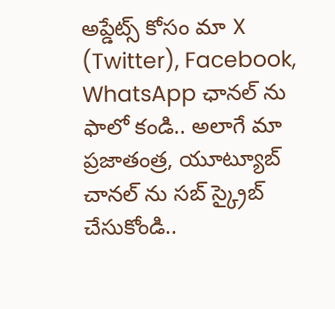అప్డేట్స్ కోసం మా X (Twitter), Facebook, WhatsApp ఛానల్ ను ఫాలో కండి.. అలాగే మా ప్రజాతంత్ర, యూట్యూబ్ చానల్ ను సబ్ స్క్రైబ్ చేసుకోండి..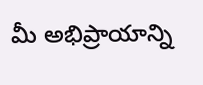మీ అభిప్రాయాన్ని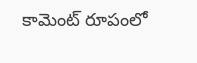కామెంట్ రూపంలో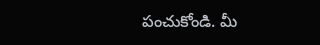పంచుకోండి. మీ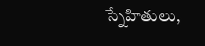స్నేహితులు,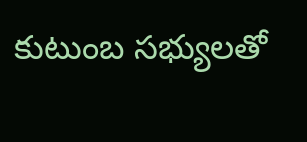కుటుంబ సభ్యులతో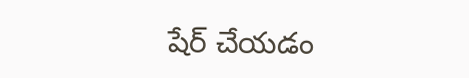షేర్ చేయడం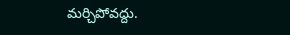మర్చిపోవద్దు.